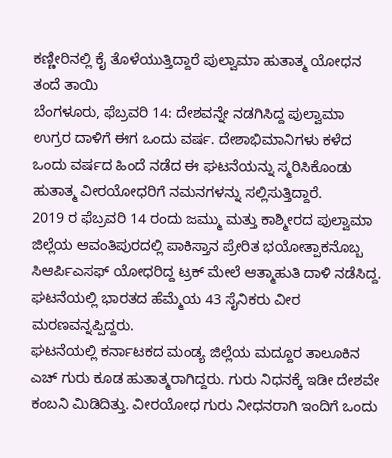ಕಣ್ಣೀರಿನಲ್ಲಿ ಕೈ ತೊಳೆಯುತ್ತಿದ್ದಾರೆ ಪುಲ್ವಾಮಾ ಹುತಾತ್ಮ ಯೋಧನ ತಂದೆ ತಾಯಿ
ಬೆಂಗಳೂರು, ಫೆಬ್ರವರಿ 14: ದೇಶವನ್ನೇ ನಡಗಿಸಿದ್ದ ಪುಲ್ವಾಮಾ ಉಗ್ರರ ದಾಳಿಗೆ ಈಗ ಒಂದು ವರ್ಷ. ದೇಶಾಭಿಮಾನಿಗಳು ಕಳೆದ ಒಂದು ವರ್ಷದ ಹಿಂದೆ ನಡೆದ ಈ ಘಟನೆಯನ್ನು ಸ್ಮರಿಸಿಕೊಂಡು ಹುತಾತ್ಮ ವೀರಯೋಧರಿಗೆ ನಮನಗಳನ್ನು ಸಲ್ಲಿಸುತ್ತಿದ್ದಾರೆ.
2019 ರ ಫೆಬ್ರವರಿ 14 ರಂದು ಜಮ್ಮು ಮತ್ತು ಕಾಶ್ಮೀರದ ಪುಲ್ವಾಮಾ ಜಿಲ್ಲೆಯ ಆವಂತಿಪುರದಲ್ಲಿ ಪಾಕಿಸ್ತಾನ ಪ್ರೇರಿತ ಭಯೋತ್ಪಾಕನೊಬ್ಬ ಸಿಆರ್ಪಿಎಸಫ್ ಯೋಧರಿದ್ದ ಟ್ರಕ್ ಮೇಲೆ ಆತ್ಮಾಹುತಿ ದಾಳಿ ನಡೆಸಿದ್ದ. ಘಟನೆಯಲ್ಲಿ ಭಾರತದ ಹೆಮ್ಮೆಯ 43 ಸೈನಿಕರು ವೀರ ಮರಣವನ್ನಪ್ಪಿದ್ದರು.
ಘಟನೆಯಲ್ಲಿ ಕರ್ನಾಟಕದ ಮಂಡ್ಯ ಜಿಲ್ಲೆಯ ಮದ್ದೂರ ತಾಲೂಕಿನ ಎಚ್ ಗುರು ಕೂಡ ಹುತಾತ್ಮರಾಗಿದ್ದರು. ಗುರು ನಿಧನಕ್ಕೆ ಇಡೀ ದೇಶವೇ ಕಂಬನಿ ಮಿಡಿದಿತ್ತು. ವೀರಯೋಧ ಗುರು ನೀಧನರಾಗಿ ಇಂದಿಗೆ ಒಂದು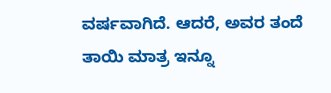ವರ್ಷವಾಗಿದೆ. ಆದರೆ, ಅವರ ತಂದೆ ತಾಯಿ ಮಾತ್ರ ಇನ್ನೂ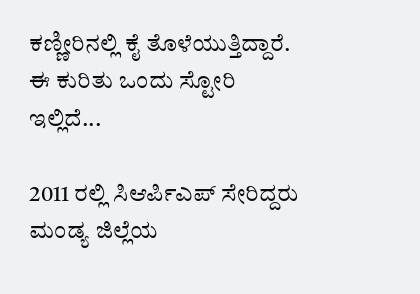ಕಣ್ಣೀರಿನಲ್ಲಿ ಕೈ ತೊಳೆಯುತ್ತಿದ್ದಾರೆ. ಈ ಕುರಿತು ಒಂದು ಸ್ಟೋರಿ ಇಲ್ಲಿದೆ...

2011 ರಲ್ಲಿ ಸಿಆರ್ಪಿಎಪ್ ಸೇರಿದ್ದರು
ಮಂಡ್ಯ ಜಿಲ್ಲೆಯ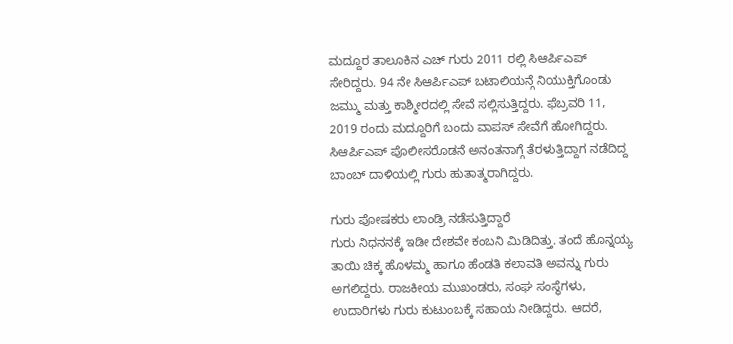ಮದ್ದೂರ ತಾಲೂಕಿನ ಎಚ್ ಗುರು 2011 ರಲ್ಲಿ ಸಿಆರ್ಪಿಎಪ್ ಸೇರಿದ್ದರು. 94 ನೇ ಸಿಆರ್ಪಿಎಪ್ ಬಟಾಲಿಯನ್ಗೆ ನಿಯುಕ್ತಿಗೊಂಡು ಜಮ್ಮು ಮತ್ತು ಕಾಶ್ಮೀರದಲ್ಲಿ ಸೇವೆ ಸಲ್ಲಿಸುತ್ತಿದ್ದರು. ಫೆಬ್ರವರಿ 11, 2019 ರಂದು ಮದ್ದೂರಿಗೆ ಬಂದು ವಾಪಸ್ ಸೇವೆಗೆ ಹೋಗಿದ್ದರು. ಸಿಆರ್ಪಿಎಪ್ ಪೊಲೀಸರೊಡನೆ ಅನಂತನಾಗ್ಗೆ ತೆರಳುತ್ತಿದ್ದಾಗ ನಡೆದಿದ್ದ ಬಾಂಬ್ ದಾಳಿಯಲ್ಲಿ ಗುರು ಹುತಾತ್ಮರಾಗಿದ್ದರು.

ಗುರು ಪೋಷಕರು ಲಾಂಡ್ರಿ ನಡೆಸುತ್ತಿದ್ದಾರೆ
ಗುರು ನಿಧನನಕ್ಕೆ ಇಡೀ ದೇಶವೇ ಕಂಬನಿ ಮಿಡಿದಿತ್ತು. ತಂದೆ ಹೊನ್ನಯ್ಯ ತಾಯಿ ಚಿಕ್ಕ ಹೊಳಮ್ಮ ಹಾಗೂ ಹೆಂಡತಿ ಕಲಾವತಿ ಅವನ್ನು ಗುರು ಅಗಲಿದ್ದರು. ರಾಜಕೀಯ ಮುಖಂಡರು, ಸಂಘ ಸಂಸ್ಥೆಗಳು, ಉದಾರಿಗಳು ಗುರು ಕುಟುಂಬಕ್ಕೆ ಸಹಾಯ ನೀಡಿದ್ದರು. ಆದರೆ,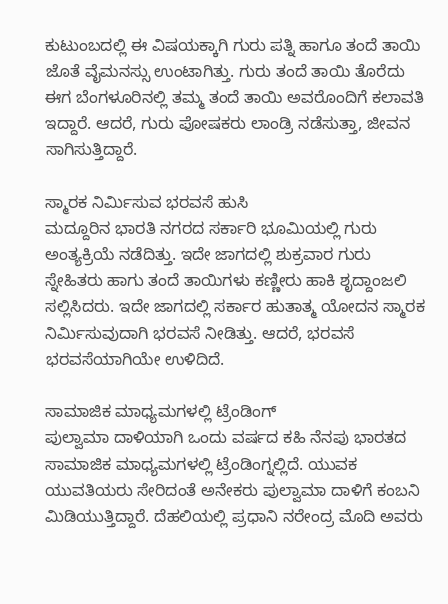ಕುಟುಂಬದಲ್ಲಿ ಈ ವಿಷಯಕ್ಕಾಗಿ ಗುರು ಪತ್ನಿ ಹಾಗೂ ತಂದೆ ತಾಯಿ ಜೊತೆ ವೈಮನಸ್ಸು ಉಂಟಾಗಿತ್ತು. ಗುರು ತಂದೆ ತಾಯಿ ತೊರೆದು ಈಗ ಬೆಂಗಳೂರಿನಲ್ಲಿ ತಮ್ಮ ತಂದೆ ತಾಯಿ ಅವರೊಂದಿಗೆ ಕಲಾವತಿ ಇದ್ದಾರೆ. ಆದರೆ, ಗುರು ಪೋಷಕರು ಲಾಂಡ್ರಿ ನಡೆಸುತ್ತಾ, ಜೀವನ ಸಾಗಿಸುತ್ತಿದ್ದಾರೆ.

ಸ್ಮಾರಕ ನಿರ್ಮಿಸುವ ಭರವಸೆ ಹುಸಿ
ಮದ್ದೂರಿನ ಭಾರತಿ ನಗರದ ಸರ್ಕಾರಿ ಭೂಮಿಯಲ್ಲಿ ಗುರು ಅಂತ್ಯಕ್ರಿಯೆ ನಡೆದಿತ್ತು. ಇದೇ ಜಾಗದಲ್ಲಿ ಶುಕ್ರವಾರ ಗುರು ಸ್ನೇಹಿತರು ಹಾಗು ತಂದೆ ತಾಯಿಗಳು ಕಣ್ಣೀರು ಹಾಕಿ ಶೃದ್ದಾಂಜಲಿ ಸಲ್ಲಿಸಿದರು. ಇದೇ ಜಾಗದಲ್ಲಿ ಸರ್ಕಾರ ಹುತಾತ್ಮ ಯೋದನ ಸ್ಮಾರಕ ನಿರ್ಮಿಸುವುದಾಗಿ ಭರವಸೆ ನೀಡಿತ್ತು. ಆದರೆ, ಭರವಸೆ ಭರವಸೆಯಾಗಿಯೇ ಉಳಿದಿದೆ.

ಸಾಮಾಜಿಕ ಮಾಧ್ಯಮಗಳಲ್ಲಿ ಟ್ರೆಂಡಿಂಗ್
ಪುಲ್ವಾಮಾ ದಾಳಿಯಾಗಿ ಒಂದು ವರ್ಷದ ಕಹಿ ನೆನಪು ಭಾರತದ ಸಾಮಾಜಿಕ ಮಾಧ್ಯಮಗಳಲ್ಲಿ ಟ್ರೆಂಡಿಂಗ್ನಲ್ಲಿದೆ. ಯುವಕ ಯುವತಿಯರು ಸೇರಿದಂತೆ ಅನೇಕರು ಪುಲ್ವಾಮಾ ದಾಳಿಗೆ ಕಂಬನಿ ಮಿಡಿಯುತ್ತಿದ್ದಾರೆ. ದೆಹಲಿಯಲ್ಲಿ ಪ್ರಧಾನಿ ನರೇಂದ್ರ ಮೊದಿ ಅವರು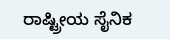ರಾಷ್ಟ್ರೀಯ ಸೈನಿಕ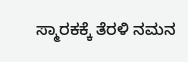ಸ್ಮಾರಕಕ್ಕೆ ತೆರಳಿ ನಮನ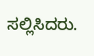ಸಲ್ಲಿಸಿದರು.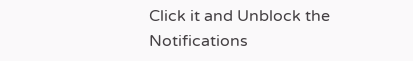Click it and Unblock the Notifications